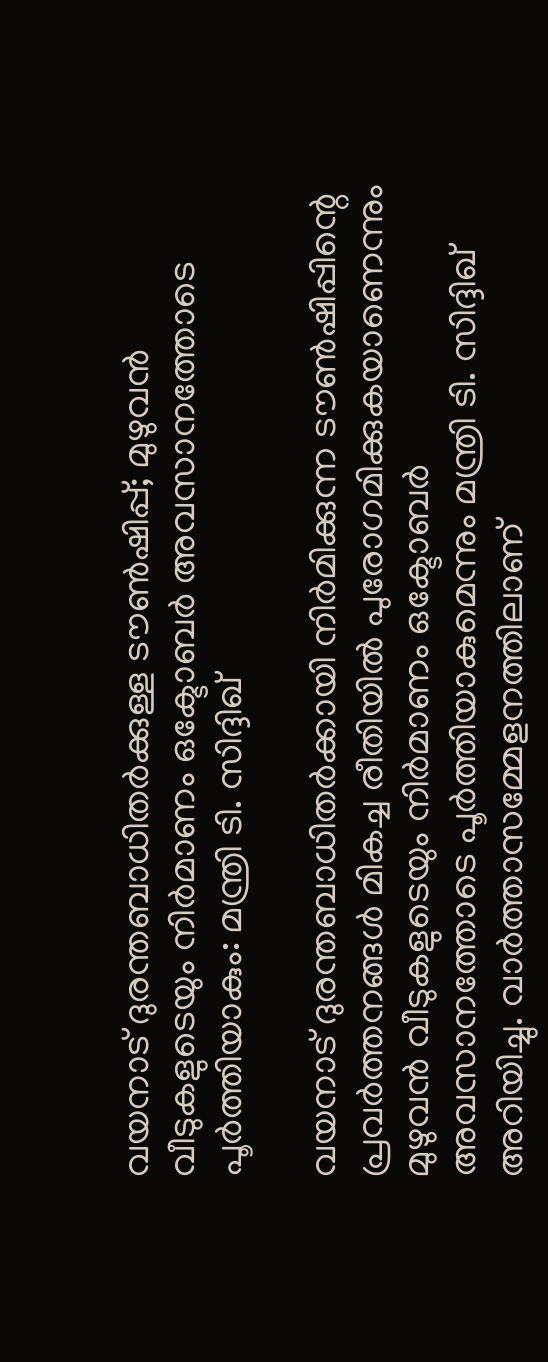വയനാട് ദുരന്തബാധിതർക്കുള്ള ടൗൺഷിപ്പ്; മുഴുവൻ വീടുകളുടെയും നിർമാണം ഒക്ടോബർ അവസാനത്തോടെ പൂർത്തിയാകും: മന്ത്രി ടി. സിദ്ദിഖ്

വയനാട് ദുരന്തബാധിതർക്കായി നിർമിക്കുന്ന ടൗൺഷിപ്പിന്റെ പ്രവർത്തനങ്ങൾ മികച്ച രീതിയിൽ പുരോഗമിക്കുകയാണെന്നും മുഴുവൻ വീടുകളുടെയും നിർമാണം ഒക്ടോബർ അവസാനത്തോടെ പൂർത്തിയാകുമെന്നും മന്ത്രി ടി. സിദ്ദിഖ് അറിയിച്ചു. വാർത്താസമ്മേളനത്തിലാണ്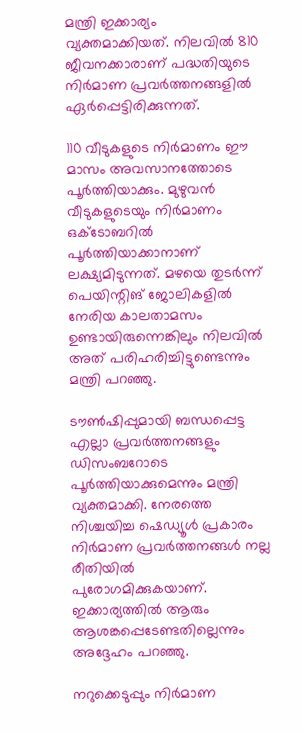മന്ത്രി ഇക്കാര്യം വ്യക്തമാക്കിയത്. നിലവിൽ 810 ജീവനക്കാരാണ് പദ്ധതിയുടെ നിർമാണ പ്രവർത്തനങ്ങളിൽ ഏർപ്പെട്ടിരിക്കുന്നത്.

110 വീടുകളുടെ നിർമാണം ഈ മാസം അവസാനത്തോടെ പൂർത്തിയാക്കും. മുഴുവൻ വീടുകളുടെയും നിർമാണം ഒക്ടോബറിൽ പൂർത്തിയാക്കാനാണ് ലക്ഷ്യമിടുന്നത്. മഴയെ തുടർന്ന് പെയിന്റിങ് ജോലികളിൽ നേരിയ കാലതാമസം ഉണ്ടായിരുന്നെങ്കിലും നിലവിൽ അത് പരിഹരിച്ചിട്ടുണ്ടെന്നും മന്ത്രി പറഞ്ഞു.

ടൗൺഷിപ്പുമായി ബന്ധപ്പെട്ട എല്ലാ പ്രവർത്തനങ്ങളും ഡിസംബറോടെ പൂർത്തിയാക്കുമെന്നും മന്ത്രി വ്യക്തമാക്കി. നേരത്തെ നിശ്ചയിച്ച ഷെഡ്യൂൾ പ്രകാരം നിർമാണ പ്രവർത്തനങ്ങൾ നല്ല രീതിയിൽ പുരോഗമിക്കുകയാണ്. ഇക്കാര്യത്തിൽ ആരും ആശങ്കപ്പെടേണ്ടതില്ലെന്നും അദ്ദേഹം പറഞ്ഞു.

നറുക്കെടുപ്പും നിർമാണ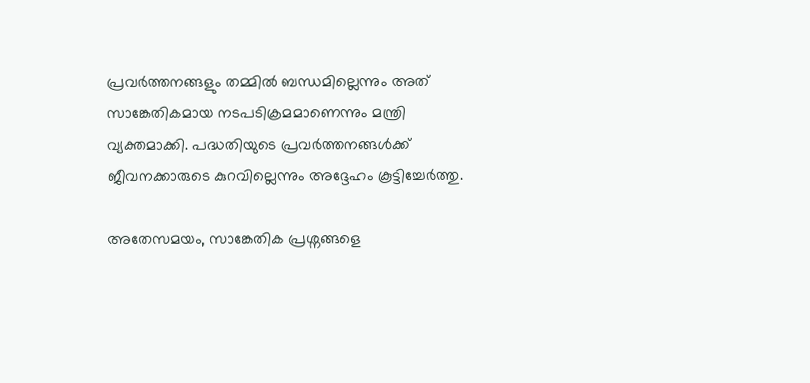പ്രവർത്തനങ്ങളും തമ്മിൽ ബന്ധമില്ലെന്നും അത് സാങ്കേതികമായ നടപടിക്രമമാണെന്നും മന്ത്രി വ്യക്തമാക്കി. പദ്ധതിയുടെ പ്രവർത്തനങ്ങൾക്ക് ജീവനക്കാരുടെ കുറവില്ലെന്നും അദ്ദേഹം കൂട്ടിച്ചേർത്തു.

അതേസമയം, സാങ്കേതിക പ്രശ്നങ്ങളെ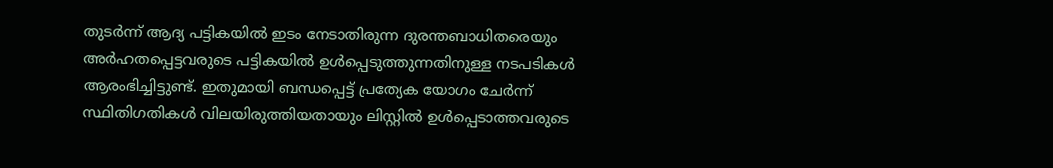തുടർന്ന് ആദ്യ പട്ടികയിൽ ഇടം നേടാതിരുന്ന ദുരന്തബാധിതരെയും അർഹതപ്പെട്ടവരുടെ പട്ടികയിൽ ഉൾപ്പെടുത്തുന്നതിനുള്ള നടപടികൾ ആരംഭിച്ചിട്ടുണ്ട്. ഇതുമായി ബന്ധപ്പെട്ട് പ്രത്യേക യോഗം ചേർന്ന് സ്ഥിതിഗതികൾ വിലയിരുത്തിയതായും ലിസ്റ്റിൽ ഉൾപ്പെടാത്തവരുടെ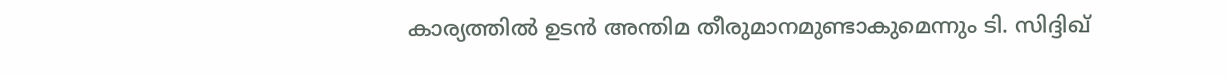കാര്യത്തിൽ ഉടൻ അന്തിമ തീരുമാനമുണ്ടാകുമെന്നും ടി. സിദ്ദിഖ്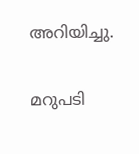അറിയിച്ചു.

മറുപടി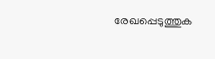രേഖപ്പെടുത്തുക